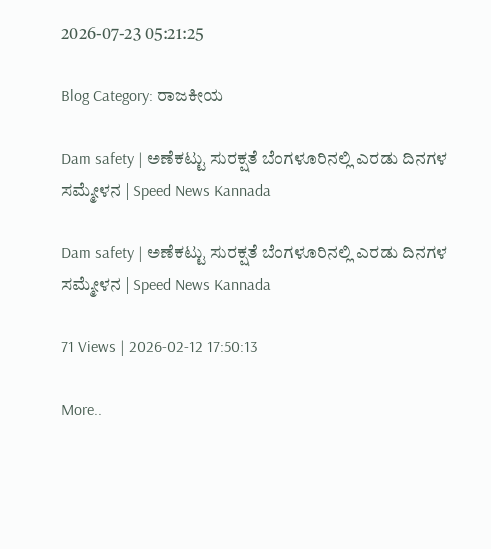2026-07-23 05:21:25

Blog Category: ರಾಜಕೀಯ

Dam safety | ಅಣೆಕಟ್ಟು ಸುರಕ್ಷತೆ ಬೆಂಗಳೂರಿನಲ್ಲಿ ಎರಡು ದಿನಗಳ ಸಮ್ಮೇಳನ | Speed News Kannada

Dam safety | ಅಣೆಕಟ್ಟು ಸುರಕ್ಷತೆ ಬೆಂಗಳೂರಿನಲ್ಲಿ ಎರಡು ದಿನಗಳ ಸಮ್ಮೇಳನ | Speed News Kannada

71 Views | 2026-02-12 17:50:13

More..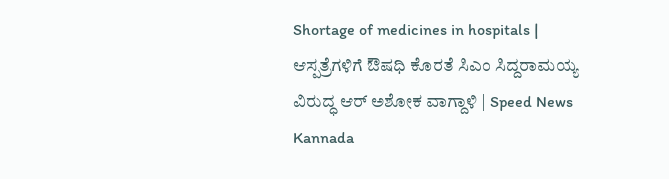Shortage of medicines in hospitals | ಆಸ್ಪತ್ರೆಗಳಿಗೆ ಔಷಧಿ ಕೊರತೆ ಸಿಎಂ ಸಿದ್ದರಾಮಯ್ಯ ವಿರುದ್ಧ ಆರ್‌ ಅಶೋಕ ವಾಗ್ದಾಳಿ | Speed News Kannada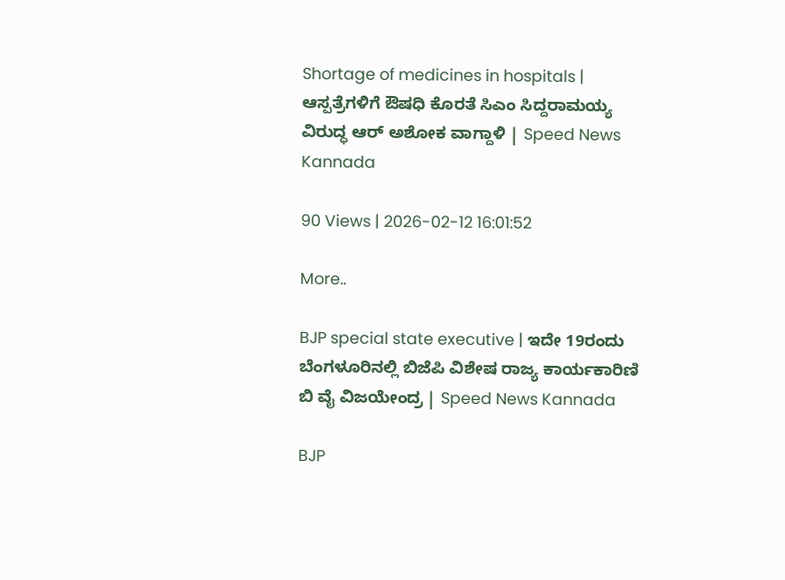Shortage of medicines in hospitals | ಆಸ್ಪತ್ರೆಗಳಿಗೆ ಔಷಧಿ ಕೊರತೆ ಸಿಎಂ ಸಿದ್ದರಾಮಯ್ಯ ವಿರುದ್ಧ ಆರ್‌ ಅಶೋಕ ವಾಗ್ದಾಳಿ | Speed News Kannada

90 Views | 2026-02-12 16:01:52

More..

BJP special state executive | ಇದೇ 19ರಂದು ಬೆಂಗಳೂರಿನಲ್ಲಿ ಬಿಜೆಪಿ ವಿಶೇಷ ರಾಜ್ಯ ಕಾರ್ಯಕಾರಿಣಿ ಬಿ ವೈ ವಿಜಯೇಂದ್ರ | Speed News Kannada

BJP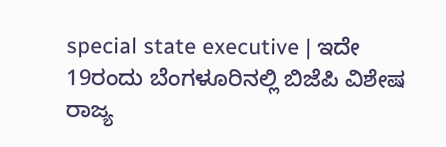special state executive | ಇದೇ 19ರಂದು ಬೆಂಗಳೂರಿನಲ್ಲಿ ಬಿಜೆಪಿ ವಿಶೇಷ ರಾಜ್ಯ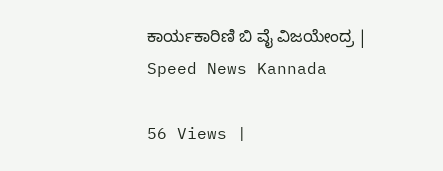ಕಾರ್ಯಕಾರಿಣಿ ಬಿ ವೈ ವಿಜಯೇಂದ್ರ | Speed News Kannada

56 Views |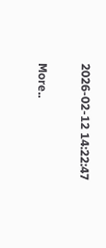2026-02-12 14:22:47

More..